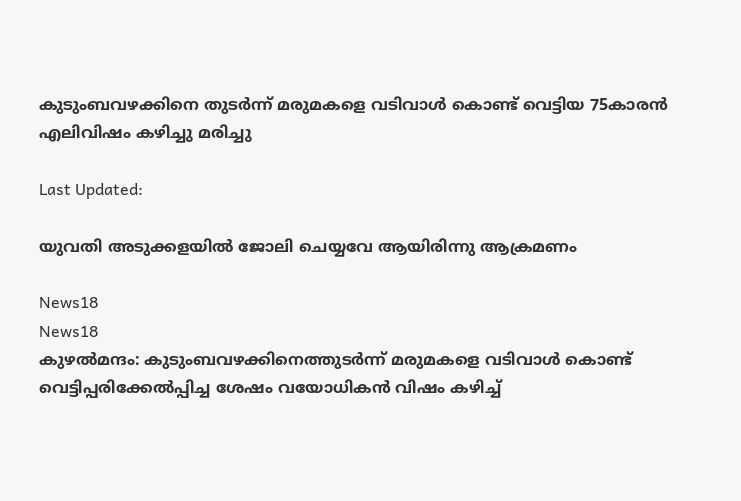കുടുംബവഴക്കിനെ തുടർന്ന് മരുമകളെ വടിവാൾ കൊണ്ട് വെട്ടിയ 75കാരൻ എലിവിഷം കഴിച്ചു മരിച്ചു

Last Updated:

യുവതി അടുക്കളയിൽ ജോലി ചെയ്യവേ ആയിരിന്നു ആക്രമണം

News18
News18
കുഴൽമന്ദം: കുടുംബവഴക്കിനെത്തുടർന്ന് മരുമകളെ വടിവാൾ കൊണ്ട് വെട്ടിപ്പരിക്കേൽപ്പിച്ച ശേഷം വയോധികൻ വിഷം കഴിച്ച്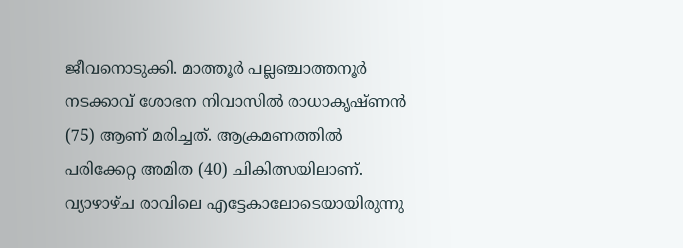ജീവനൊടുക്കി. മാത്തൂർ പല്ലഞ്ചാത്തനൂർ നടക്കാവ് ശോഭന നിവാസിൽ രാധാകൃഷ്ണൻ (75) ആണ് മരിച്ചത്. ആക്രമണത്തിൽ പരിക്കേറ്റ അമിത (40) ചികിത്സയിലാണ്. വ്യാഴാഴ്ച രാവിലെ എട്ടേകാലോടെയായിരുന്നു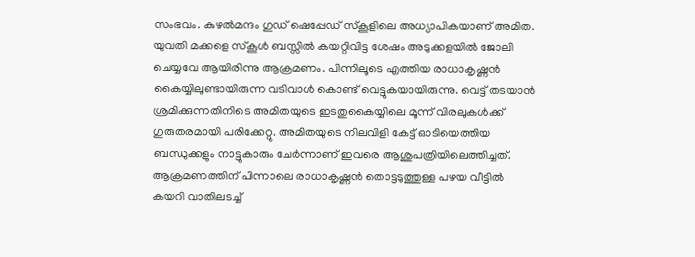സംഭവം. കുഴൽമന്ദം ഗുഡ് ഷെപ്പേഡ് സ്കൂളിലെ അധ്യാപികയാണ് അമിത.
യുവതി മക്കളെ സ്കൂൾ ബസ്സിൽ കയറ്റിവിട്ട ശേഷം അടുക്കളയിൽ ജോലി ചെയ്യവേ ആയിരിന്നു ആക്രമണം. പിന്നിലൂടെ എത്തിയ രാധാകൃഷ്ണൻ കൈയ്യിലുണ്ടായിരുന്ന വടിവാൾ കൊണ്ട് വെട്ടുകയായിരുന്നു. വെട്ട് തടയാൻ ശ്രമിക്കുന്നതിനിടെ അമിതയുടെ ഇടതുകൈയ്യിലെ മൂന്ന് വിരലുകൾക്ക് ഗുരുതരമായി പരിക്കേറ്റു. അമിതയുടെ നിലവിളി കേട്ട് ഓടിയെത്തിയ ബന്ധുക്കളും നാട്ടുകാരും ചേർന്നാണ് ഇവരെ ആശുപത്രിയിലെത്തിച്ചത്.
ആക്രമണത്തിന് പിന്നാലെ രാധാകൃഷ്ണൻ തൊട്ടടുത്തുള്ള പഴയ വീട്ടിൽ കയറി വാതിലടച്ച്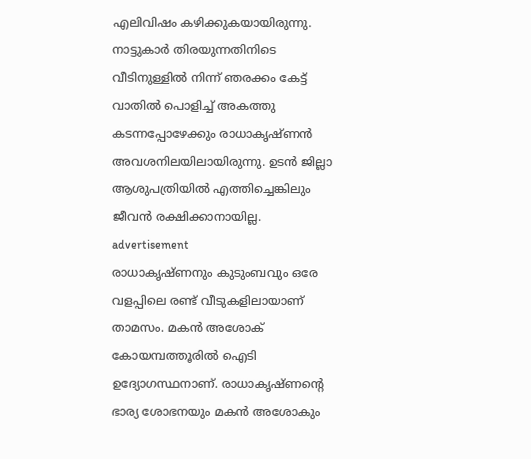എലിവിഷം കഴിക്കുകയായിരുന്നു. നാട്ടുകാർ തിരയുന്നതിനിടെ വീടിനുള്ളിൽ നിന്ന് ഞരക്കം കേട്ട് വാതിൽ പൊളിച്ച് അകത്തു കടന്നപ്പോഴേക്കും രാധാകൃഷ്ണൻ അവശനിലയിലായിരുന്നു. ഉടൻ ജില്ലാ ആശുപത്രിയിൽ എത്തിച്ചെങ്കിലും ജീവൻ രക്ഷിക്കാനായില്ല.
advertisement
രാധാകൃഷ്ണനും കുടുംബവും ഒരേ വളപ്പിലെ രണ്ട് വീടുകളിലായാണ് താമസം. മകൻ അശോക് കോയമ്പത്തൂരിൽ ഐടി ഉദ്യോഗസ്ഥനാണ്. രാധാകൃഷ്ണന്റെ ഭാര്യ ശോഭനയും മകൻ അശോകും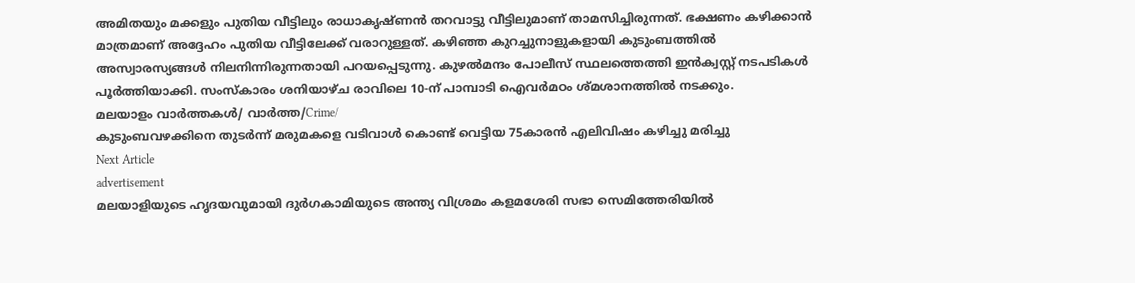അമിതയും മക്കളും പുതിയ വീട്ടിലും രാധാകൃഷ്ണൻ തറവാട്ടു വീട്ടിലുമാണ് താമസിച്ചിരുന്നത്. ഭക്ഷണം കഴിക്കാൻ മാത്രമാണ് അദ്ദേഹം പുതിയ വീട്ടിലേക്ക് വരാറുള്ളത്. കഴിഞ്ഞ കുറച്ചുനാളുകളായി കുടുംബത്തിൽ അസ്വാരസ്യങ്ങൾ നിലനിന്നിരുന്നതായി പറയപ്പെടുന്നു. കുഴൽമന്ദം പോലീസ് സ്ഥലത്തെത്തി ഇൻക്വസ്റ്റ് നടപടികൾ പൂർത്തിയാക്കി. സംസ്കാരം ശനിയാഴ്ച രാവിലെ 10-ന് പാമ്പാടി ഐവർമഠം ശ്മശാനത്തിൽ നടക്കും.
മലയാളം വാർത്തകൾ/ വാർത്ത/Crime/
കുടുംബവഴക്കിനെ തുടർന്ന് മരുമകളെ വടിവാൾ കൊണ്ട് വെട്ടിയ 75കാരൻ എലിവിഷം കഴിച്ചു മരിച്ചു
Next Article
advertisement
മലയാളിയുടെ ഹൃദയവുമായി ദുർഗകാമിയുടെ അന്ത്യ വിശ്രമം കളമശേരി സഭാ സെമിത്തേരിയിൽ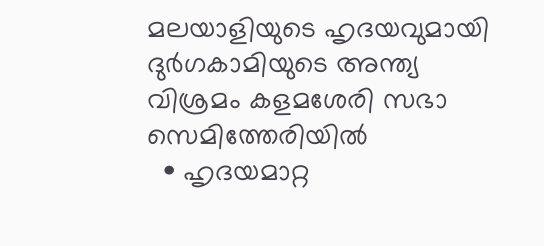മലയാളിയുടെ ഹൃദയവുമായി ദുർഗകാമിയുടെ അന്ത്യ വിശ്രമം കളമശേരി സഭാ സെമിത്തേരിയിൽ
  • ഹൃദയമാറ്റ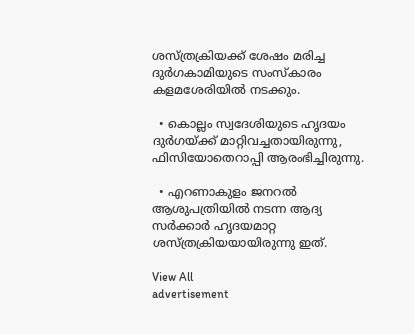ശസ്ത്രക്രിയക്ക് ശേഷം മരിച്ച ദുർഗകാമിയുടെ സംസ്കാരം കളമശേരിയിൽ നടക്കും.

  • കൊല്ലം സ്വദേശിയുടെ ഹൃദയം ദുർഗയ്ക്ക് മാറ്റിവച്ചതായിരുന്നു, ഫിസിയോതെറാപ്പി ആരംഭിച്ചിരുന്നു.

  • എറണാകുളം ജനറൽ ആശുപത്രിയിൽ നടന്ന ആദ്യ സർക്കാർ ഹൃദയമാറ്റ ശസ്ത്രക്രിയയായിരുന്നു ഇത്.

View All
advertisement